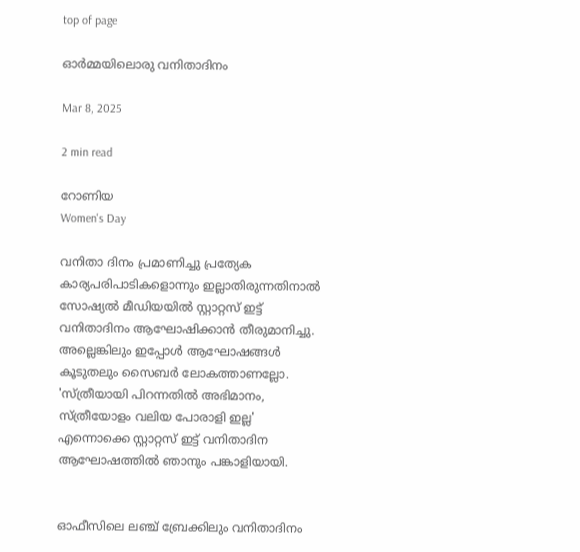top of page

ഓര്‍മ്മയിലൊരു വനിതാദിനം

Mar 8, 2025

2 min read

റോണിയ
Women's Day

വനിതാ ദിനം പ്രമാണിച്ചു പ്രത്യേക കാര്യപരിപാടികളൊന്നും ഇല്ലാതിരുന്നതിനാല്‍ സോഷ്യല്‍ മീഡിയയില്‍ സ്റ്റാറ്റസ് ഇട്ട് വനിതാദിനം ആഘോഷിക്കാന്‍ തീരുമാനിച്ചു. അല്ലെങ്കിലും ഇപ്പോള്‍ ആഘോഷങ്ങള്‍ കൂടുതലും സൈബര്‍ ലോകത്താണല്ലോ. 'സ്ത്രീയായി പിറന്നതില്‍ അഭിമാനം, സ്ത്രീയോളം വലിയ പോരാളി ഇല്ല' എന്നൊക്കെ സ്റ്റാറ്റസ് ഇട്ട് വനിതാദിന ആഘോഷത്തില്‍ ഞാനും പങ്കാളിയായി.


ഓഫീസിലെ ലഞ്ച് ബ്രേക്കിലും വനിതാദിനം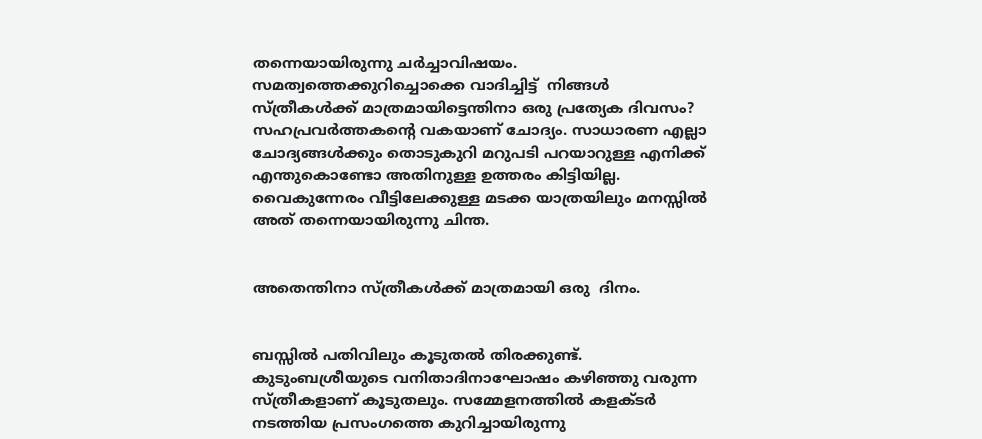തന്നെയായിരുന്നു ചര്‍ച്ചാവിഷയം. സമത്വത്തെക്കുറിച്ചൊക്കെ വാദിച്ചിട്ട്  നിങ്ങള്‍ സ്ത്രീകള്‍ക്ക് മാത്രമായിട്ടെന്തിനാ ഒരു പ്രത്യേക ദിവസം? സഹപ്രവര്‍ത്തകന്‍റെ വകയാണ് ചോദ്യം. സാധാരണ എല്ലാ ചോദ്യങ്ങള്‍ക്കും തൊടുകുറി മറുപടി പറയാറുള്ള എനിക്ക് എന്തുകൊണ്ടോ അതിനുള്ള ഉത്തരം കിട്ടിയില്ല. വൈകുന്നേരം വീട്ടിലേക്കുള്ള മടക്ക യാത്രയിലും മനസ്സില്‍ അത് തന്നെയായിരുന്നു ചിന്ത.


അതെന്തിനാ സ്ത്രീകള്‍ക്ക് മാത്രമായി ഒരു  ദിനം.


ബസ്സില്‍ പതിവിലും കൂടുതല്‍ തിരക്കുണ്ട്. കുടുംബശ്രീയുടെ വനിതാദിനാഘോഷം കഴിഞ്ഞു വരുന്ന സ്ത്രീകളാണ് കൂടുതലും. സമ്മേളനത്തില്‍ കളക്ടര്‍ നടത്തിയ പ്രസംഗത്തെ കുറിച്ചായിരുന്നു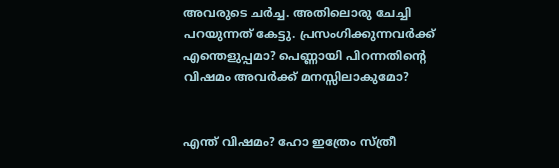അവരുടെ ചര്‍ച്ച. അതിലൊരു ചേച്ചി പറയുന്നത് കേട്ടു. പ്രസംഗിക്കുന്നവര്‍ക്ക് എന്തെളുപ്പമാ? പെണ്ണായി പിറന്നതിന്‍റെ വിഷമം അവര്‍ക്ക് മനസ്സിലാകുമോ?


എന്ത് വിഷമം? ഹോ ഇത്രേം സ്ത്രീ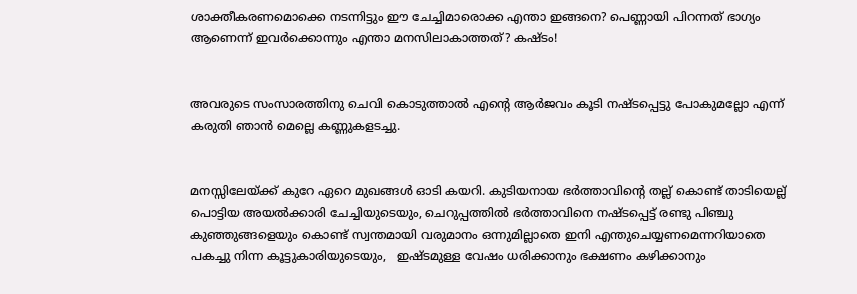ശാക്തീകരണമൊക്കെ നടന്നിട്ടും ഈ ചേച്ചിമാരൊക്ക എന്താ ഇങ്ങനെ? പെണ്ണായി പിറന്നത് ഭാഗ്യം ആണെന്ന് ഇവര്‍ക്കൊന്നും എന്താ മനസിലാകാത്തത്? കഷ്ടം!


അവരുടെ സംസാരത്തിനു ചെവി കൊടുത്താല്‍ എന്‍റെ ആര്‍ജവം കൂടി നഷ്ടപ്പെട്ടു പോകുമല്ലോ എന്ന് കരുതി ഞാന്‍ മെല്ലെ കണ്ണുകളടച്ചു.


മനസ്സിലേയ്ക്ക് കുറേ ഏറെ മുഖങ്ങള്‍ ഓടി കയറി. കുടിയനായ ഭര്‍ത്താവിന്‍റെ തല്ല് കൊണ്ട് താടിയെല്ല് പൊട്ടിയ അയല്‍ക്കാരി ചേച്ചിയുടെയും, ചെറുപ്പത്തില്‍ ഭര്‍ത്താവിനെ നഷ്ടപ്പെട്ട് രണ്ടു പിഞ്ചു കുഞ്ഞുങ്ങളെയും കൊണ്ട് സ്വന്തമായി വരുമാനം ഒന്നുമില്ലാതെ ഇനി എന്തുചെയ്യണമെന്നറിയാതെ പകച്ചു നിന്ന കൂട്ടുകാരിയുടെയും,   ഇഷ്ടമുള്ള വേഷം ധരിക്കാനും ഭക്ഷണം കഴിക്കാനും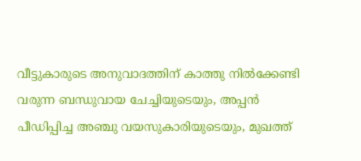വീട്ടുകാരുടെ അനുവാദത്തിന് കാത്തു നില്‍ക്കേണ്ടി വരുന്ന ബന്ധുവായ ചേച്ചിയുടെയും, അപ്പന്‍ പീഡിപ്പിച്ച അഞ്ചു വയസുകാരിയുടെയും, മുഖത്ത്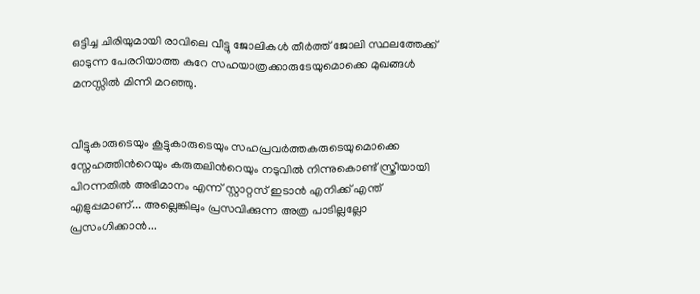ഒട്ടിച്ച ചിരിയുമായി രാവിലെ വീട്ടു ജോലികള്‍ തീര്‍ത്ത് ജോലി സ്ഥലത്തേക്ക് ഓടുന്ന പേരറിയാത്ത കുറേ സഹയാത്രക്കാരുടേയുമൊക്കെ മുഖങ്ങള്‍ മനസ്സില്‍ മിന്നി മറഞ്ഞു.


വീട്ടുകാരുടെയും കൂട്ടുകാരുടെയും സഹപ്രവര്‍ത്തകരുടെയുമൊക്കെ സ്നേഹത്തിന്‍റെയും കരുതലിന്‍റെയും നടുവില്‍ നിന്നുകൊണ്ട് സ്ത്രീയായി പിറന്നതില്‍ അഭിമാനം എന്ന് സ്റ്റാറ്റസ് ഇടാന്‍ എനിക്ക് എന്ത് എളുപ്പമാണ്... അല്ലെങ്കിലും പ്രസവിക്കുന്ന അത്ര പാടില്ലല്ലോ പ്രസംഗിക്കാന്‍...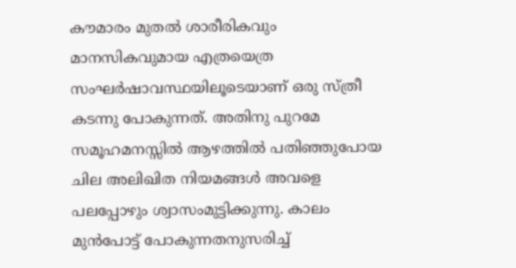കൗമാരം മുതല്‍ ശാരീരികവും മാനസികവുമായ എത്രയെത്ര സംഘര്‍ഷാവസ്ഥയിലൂടെയാണ് ഒരു സ്ത്രീ കടന്നു പോകുന്നത്. അതിനു പുറമേ സമൂഹമനസ്സില്‍ ആഴത്തില്‍ പതിഞ്ഞുപോയ ചില അലിഖിത നിയമങ്ങള്‍ അവളെ പലപ്പോഴും ശ്വാസംമുട്ടിക്കുന്നു. കാലം മുന്‍പോട്ട് പോകുന്നതനുസരിച്ച്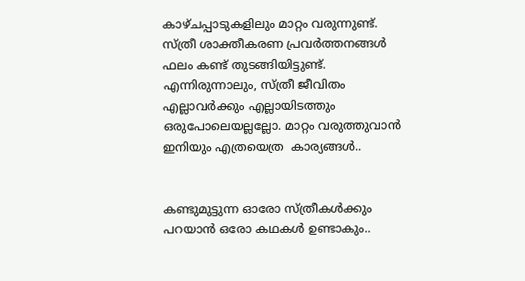കാഴ്ചപ്പാടുകളിലും മാറ്റം വരുന്നുണ്ട്. സ്ത്രീ ശാക്തീകരണ പ്രവര്‍ത്തനങ്ങള്‍ ഫലം കണ്ട് തുടങ്ങിയിട്ടുണ്ട്. എന്നിരുന്നാലും, സ്ത്രീ ജീവിതം എല്ലാവര്‍ക്കും എല്ലായിടത്തും ഒരുപോലെയല്ലല്ലോ. മാറ്റം വരുത്തുവാന്‍ ഇനിയും എത്രയെത്ര  കാര്യങ്ങള്‍..


കണ്ടുമുട്ടുന്ന ഓരോ സ്ത്രീകള്‍ക്കും പറയാന്‍ ഒരോ കഥകള്‍ ഉണ്ടാകും..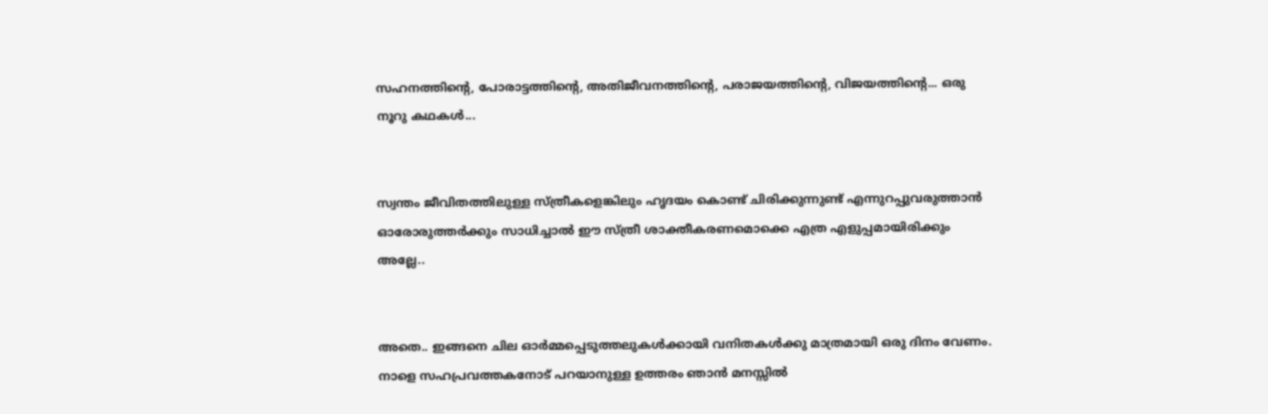സഹനത്തിന്‍റെ, പോരാട്ടത്തിന്‍റെ, അതിജീവനത്തിന്‍റെ, പരാജയത്തിന്‍റെ, വിജയത്തിന്‍റെ... ഒരു നൂറു കഥകള്‍...


സ്വന്തം ജീവിതത്തിലുള്ള സ്ത്രീകളെങ്കിലും ഹൃദയം കൊണ്ട് ചിരിക്കുന്നുണ്ട് എന്നുറപ്പുവരുത്താന്‍ ഓരോരുത്തര്‍ക്കും സാധിച്ചാല്‍ ഈ സ്ത്രീ ശാക്തീകരണമൊക്കെ എത്ര എളുപ്പമായിരിക്കും അല്ലേ..


അതെ.. ഇങ്ങനെ ചില ഓര്‍മ്മപ്പെടുത്തലുകള്‍ക്കായി വനിതകള്‍ക്കു മാത്രമായി ഒരു ദിനം വേണം. നാളെ സഹപ്രവത്തകനോട് പറയാനുള്ള ഉത്തരം ഞാന്‍ മനസ്സില്‍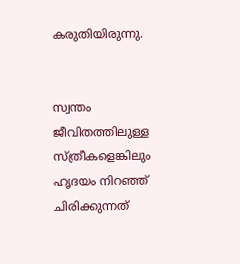കരുതിയിരുന്നു.


സ്വന്തം ജീവിതത്തിലുള്ള സ്ത്രീകളെങ്കിലും ഹൃദയം നിറഞ്ഞ്   ചിരിക്കുന്നത്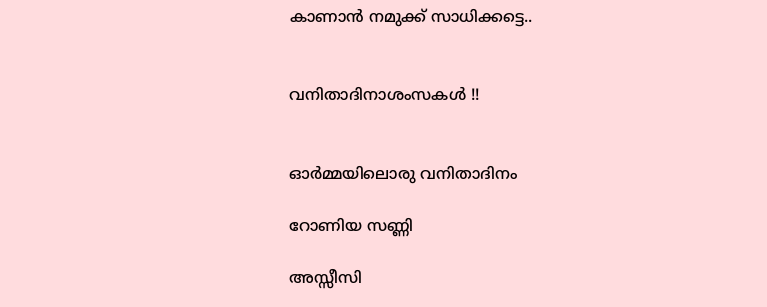കാണാന്‍ നമുക്ക് സാധിക്കട്ടെ..


വനിതാദിനാശംസകള്‍ !!


ഓര്‍മ്മയിലൊരു വനിതാദിനം

റോണിയ സണ്ണി

അസ്സീസി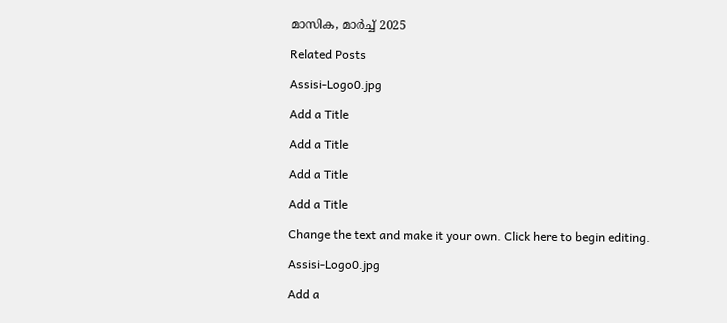മാസിക, മാർച്ച് 2025

Related Posts

Assisi-Logo0.jpg

Add a Title

Add a Title

Add a Title

Add a Title

Change the text and make it your own. Click here to begin editing.

Assisi-Logo0.jpg

Add a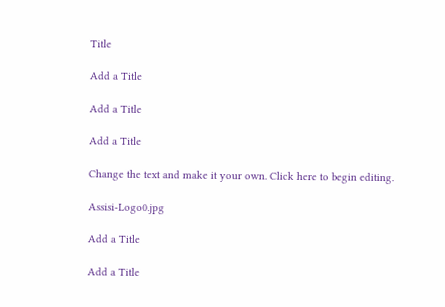Title

Add a Title

Add a Title

Add a Title

Change the text and make it your own. Click here to begin editing.

Assisi-Logo0.jpg

Add a Title

Add a Title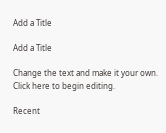Add a Title

Add a Title

Change the text and make it your own. Click here to begin editing.

Recent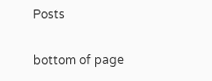Posts

bottom of page